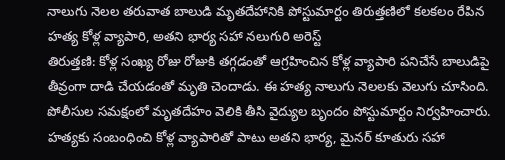నాలుగు నెలల తరువాత బాలుడి మృతదేహానికి పోస్టుమార్టం తిరుత్తణిలో కలకలం రేపిన హత్య కోళ్ల వ్యాపారి, అతని భార్య సహా నలుగురి అరెస్ట్
తిరుత్తణి: కోళ్ల సంఖ్య రోజు రోజుకి తగ్గడంతో ఆగ్రహించిన కోళ్ల వ్యాపారి పనిచేసే బాలుడిపై తీవ్రంగా దాడి చేయడంతో మృతి చెందాడు. ఈ హత్య నాలుగు నెలలకు వెలుగు చూసింది. పోలీసుల సమక్షంలో మృతదేహం వెలికి తీసి వైద్యుల బృందం పోస్టుమార్టం నిర్వహించారు. హత్యకు సంబంధించి కోళ్ల వ్యాపారితో పాటు అతని భార్య, మైనర్ కూతురు సహా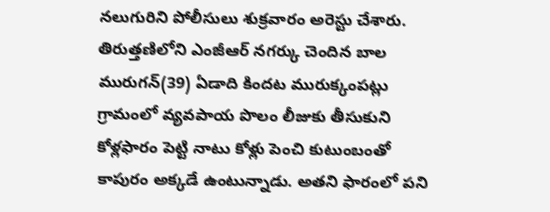నలుగురిని పోలీసులు శుక్రవారం అరెస్టు చేశారు. తిరుత్తణిలోని ఎంజీఆర్ నగర్కు చెందిన బాల మురుగన్(39) ఏడాది కిందట మురుక్కంపట్లు గ్రామంలో వ్యవపాయ పొలం లీజుకు తీసుకుని కోళ్లఫారం పెట్టి నాటు కోళ్లు పెంచి కుటుంబంతో కాపురం అక్కడే ఉంటున్నాడు. అతని ఫారంలో పని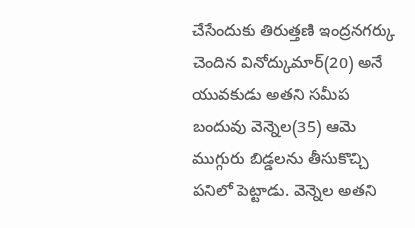చేసేందుకు తిరుత్తణి ఇంద్రనగర్కు చెందిన వినోద్కుమార్(20) అనే యువకుడు అతని సమీప బందువు వెన్నెల(35) ఆమె ముగ్గురు బిడ్డలను తీసుకొచ్చి పనిలో పెట్టాడు. వెన్నెల అతని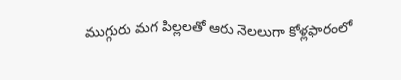ముగ్గురు మగ పిల్లలతో ఆరు నెలలుగా కోళ్లఫారంలో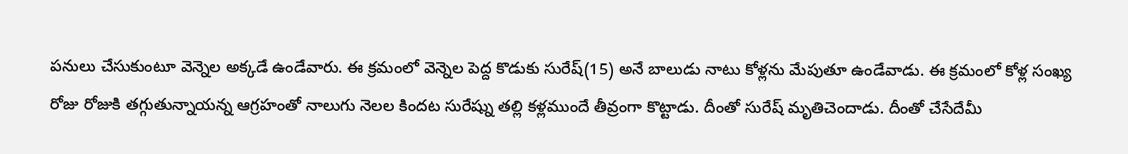పనులు చేసుకుంటూ వెన్నెల అక్కడే ఉండేవారు. ఈ క్రమంలో వెన్నెల పెద్ద కొడుకు సురేష్(15) అనే బాలుడు నాటు కోళ్లను మేపుతూ ఉండేవాడు. ఈ క్రమంలో కోళ్ల సంఖ్య రోజు రోజుకి తగ్గుతున్నాయన్న ఆగ్రహంతో నాలుగు నెలల కిందట సురేష్ను తల్లి కళ్లముందే తీవ్రంగా కొట్టాడు. దీంతో సురేష్ మృతిచెందాడు. దీంతో చేసేదేమీ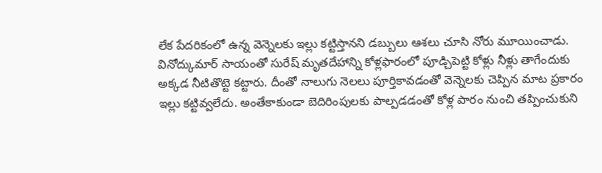లేక పేదరికంలో ఉన్న వెన్నెలకు ఇల్లు కట్టిస్తానని డబ్బులు ఆశలు చూసి నోరు మూయించాడు. వినోద్కుమార్ సాయంతో సురేష్ మృతదేహాన్ని కోళ్లఫారంలో పూడ్చిపెట్టి కోళ్లు నీళ్లు తాగేందుకు అక్కడ నీటితొట్టె కట్టారు. దీంతో నాలుగు నెలలు పూర్తికావడంతో వెన్నెలకు చెప్పిన మాట ప్రకారం ఇల్లు కట్టివ్వలేదు. అంతేకాకుండా బెదిరింపులకు పాల్పడడంతో కోళ్ల పారం నుంచి తప్పించుకుని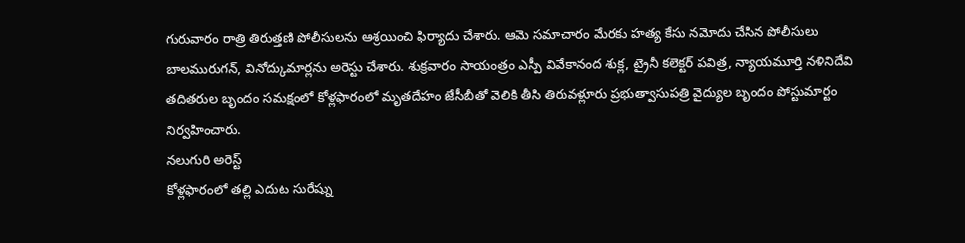గురువారం రాత్రి తిరుత్తణి పోలీసులను ఆశ్రయించి ఫిర్యాదు చేశారు. ఆమె సమాచారం మేరకు హత్య కేసు నమోదు చేసిన పోలీసులు బాలమురుగన్, వినోద్కుమార్లను అరెస్టు చేశారు. శుక్రవారం సాయంత్రం ఎస్పీ వివేకానంద శుక్ల, ట్రైనీ కలెక్టర్ పవిత్ర, న్యాయమూర్తి నళినిదేవి తదితరుల బృందం సమక్షంలో కోళ్లఫారంలో మృతదేహం జేసీబీతో వెలికి తీసి తిరువళ్లూరు ప్రభుత్వాసుపత్రి వైద్యుల బృందం పోస్టుమార్టం నిర్వహించారు.
నలుగురి అరెస్ట్
కోళ్లఫారంలో తల్లి ఎదుట సురేష్ను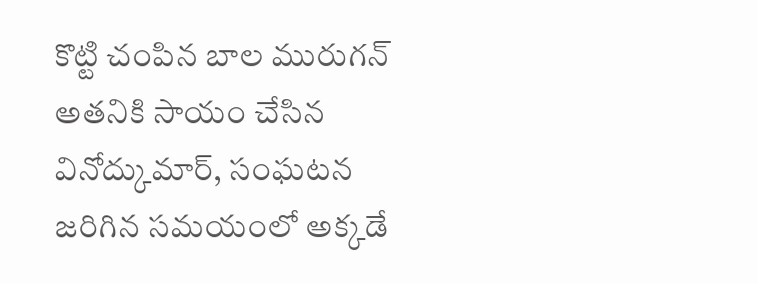కొట్టి చంపిన బాల మురుగన్ అతనికి సాయం చేసిన వినోద్కుమార్, సంఘటన జరిగిన సమయంలో అక్కడే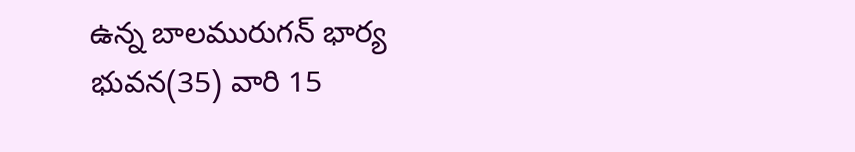ఉన్న బాలమురుగన్ భార్య భువన(35) వారి 15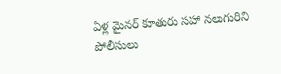ఏళ్ల మైనర్ కూతురు సహా నలుగురిని పోలీసులు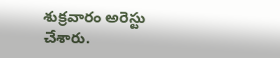శుక్రవారం అరెస్టు చేశారు.